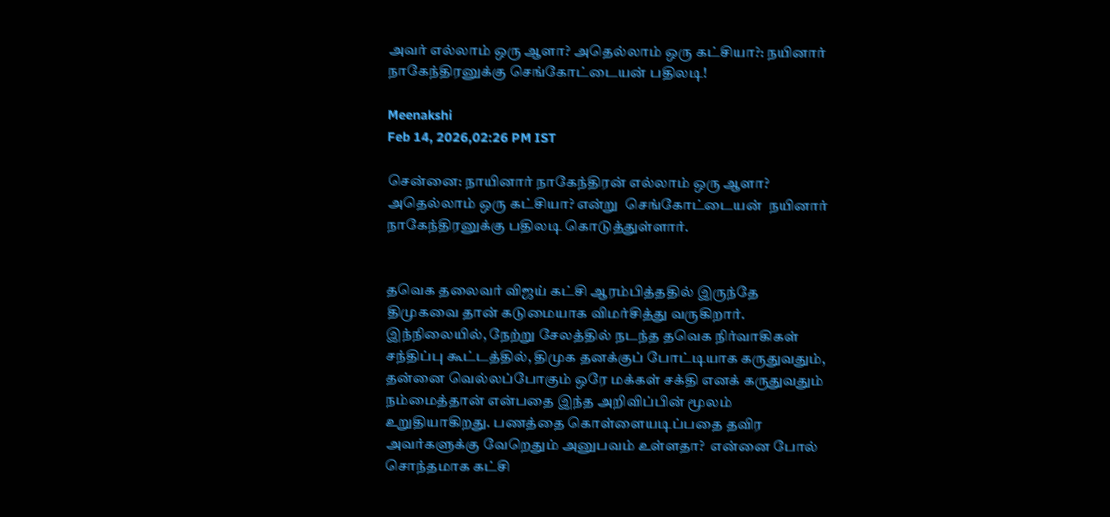அவர் எல்லாம் ஒரு ஆளா? அதெல்லாம் ஒரு கட்சியா?: நயினார் நாகேந்திரனுக்கு செங்கோட்டையன் பதிலடி!

Meenakshi
Feb 14, 2026,02:26 PM IST

சென்னை: நாயினார் நாகேந்திரன் எல்லாம் ஒரு ஆளா? அதெல்லாம் ஒரு கட்சியா? என்று  செங்கோட்டையன்  நயினார் நாகேந்திரனுக்கு பதிலடி கொடுத்துள்ளார்.


தவெக தலைவர் விஜய் கட்சி ஆரம்பித்ததில் இருந்தே திமுகவை தான் கடுமையாக விமர்சித்து வருகிறார். இந்நிலையில், நேற்று சேலத்தில் நடந்த தவெக நிர்வாகிகள் சந்திப்பு கூட்டத்தில், திமுக தனக்குப் போட்டியாக கருதுவதும், தன்னை வெல்லப்போகும் ஒரே மக்கள் சக்தி எனக் கருதுவதும் நம்மைத்தான் என்பதை இந்த அறிவிப்பின் மூலம் உறுதியாகிறது. பணத்தை கொள்ளையடிப்பதை தவிர அவர்களுக்கு வேறெதும் அனுபவம் உள்ளதா?  என்னை போல் சொந்தமாக கட்சி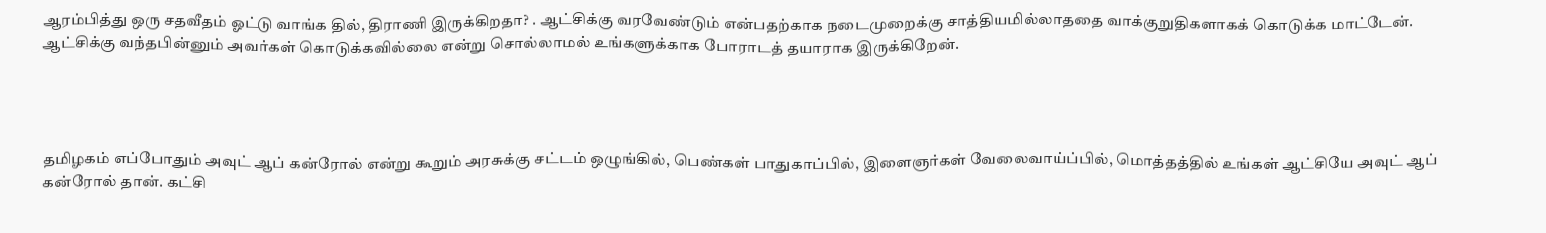ஆரம்பித்து ஒரு சதவீதம் ஓட்டு வாங்க தில், திராணி இருக்கிறதா? . ஆட்சிக்கு வரவேண்டும் என்பதற்காக நடைமுறைக்கு சாத்தியமில்லாததை வாக்குறுதிகளாகக் கொடுக்க மாட்டேன். ஆட்சிக்கு வந்தபின்னும் அவர்கள் கொடுக்கவில்லை என்று சொல்லாமல் உங்களுக்காக போராடத் தயாராக இருக்கிறேன்.




தமிழகம் எப்போதும் அவுட் ஆப் கன்ரோல் என்று கூறும் அரசுக்கு சட்டம் ஒழுங்கில், பெண்கள் பாதுகாப்பில், இளைஞர்கள் வேலைவாய்ப்பில், மொத்தத்தில் உங்கள் ஆட்சியே அவுட் ஆப் கன்ரோல் தான். கட்சி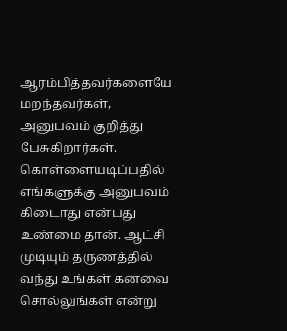ஆரம்பித்தவர்களையே மறந்தவர்கள், அனுபவம் குறித்து பேசுகிறார்கள். கொள்ளையடிப்பதில் எங்களுக்கு அனுபவம் கிடைாது என்பது உண்மை தான். ஆட்சி முடியும் தருணத்தில் வந்து உங்கள் கனவை சொல்லுங்கள் என்று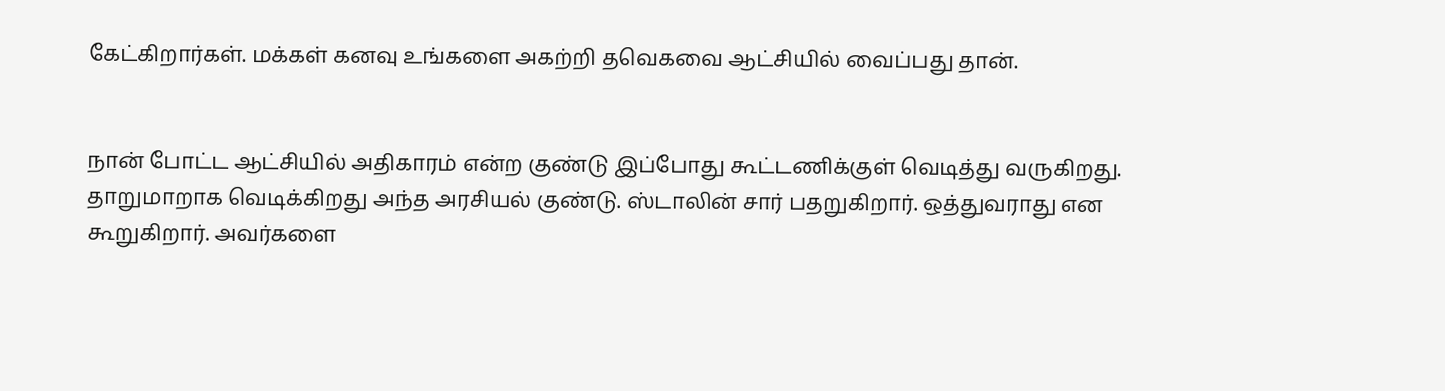கேட்கிறார்கள். மக்கள் கனவு உங்களை அகற்றி தவெகவை ஆட்சியில் வைப்பது தான்.


நான் போட்ட ஆட்சியில் அதிகாரம் என்ற குண்டு இப்போது கூட்டணிக்குள் வெடித்து வருகிறது. தாறுமாறாக வெடிக்கிறது அந்த அரசியல் குண்டு. ஸ்டாலின் சார் பதறுகிறார். ஒத்துவராது என கூறுகிறார். அவர்களை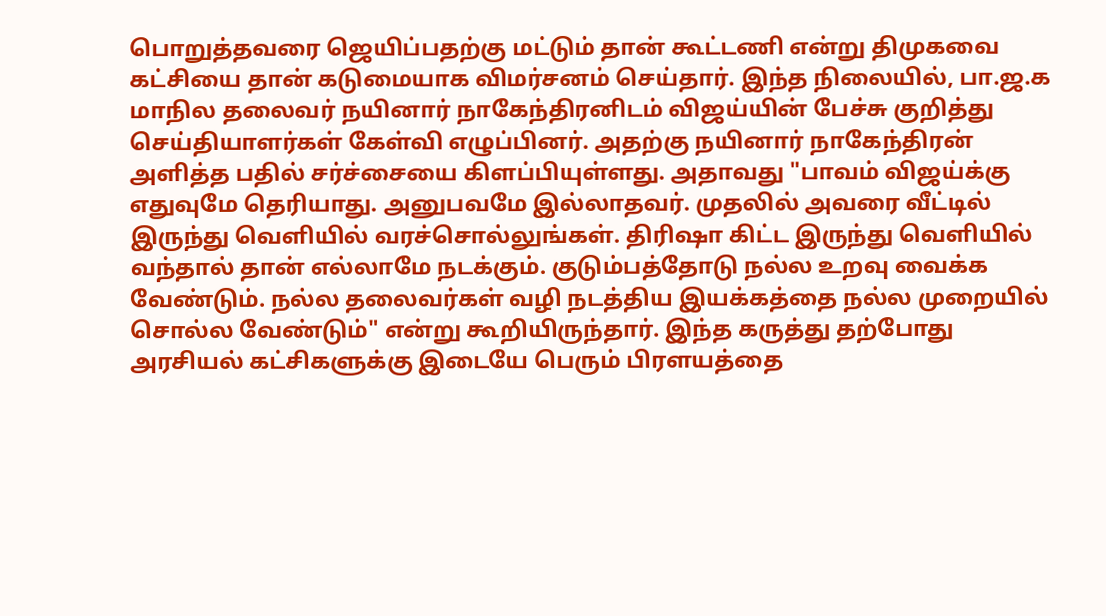பொறுத்தவரை ஜெயிப்பதற்கு மட்டும் தான் கூட்டணி என்று திமுகவை  கட்சியை தான் கடுமையாக விமர்சனம் செய்தார். இந்த நிலையில், பா.ஜ.க மாநில தலைவர் நயினார் நாகேந்திரனிடம் விஜய்யின் பேச்சு குறித்து செய்தியாளர்கள் கேள்வி எழுப்பினர். அதற்கு நயினார் நாகேந்திரன் அளித்த பதில் சர்ச்சையை கிளப்பியுள்ளது. அதாவது "பாவம் விஜய்க்கு எதுவுமே தெரியாது. அனுபவமே இல்லாதவர். முதலில் அவரை வீட்டில் இருந்து வெளியில் வரச்சொல்லுங்கள். திரிஷா கிட்ட இருந்து வெளியில் வந்தால் தான் எல்லாமே நடக்கும். குடும்பத்தோடு நல்ல உறவு வைக்க வேண்டும். நல்ல தலைவர்கள் வழி நடத்திய இயக்கத்தை நல்ல முறையில் சொல்ல வேண்டும்" என்று கூறியிருந்தார். இந்த கருத்து தற்போது அரசியல் கட்சிகளுக்கு இடையே பெரும் பிரளயத்தை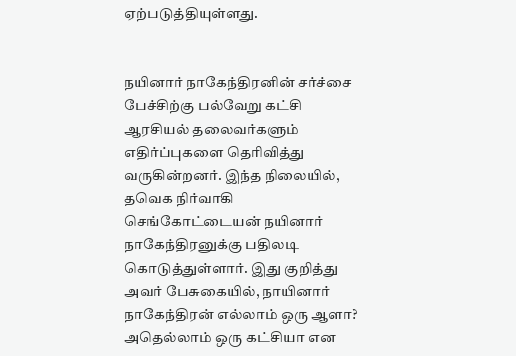ஏற்படுத்தியுள்ளது.


நயினார் நாகேந்திரனின் சர்ச்சை பேச்சிற்கு பல்வேறு கட்சி ஆரசியல் தலைவர்களும் எதிர்ப்புகளை தெரிவித்து வருகின்றனர். இந்த நிலையில், தவெக நிர்வாகி செங்கோட்டையன் நயினார் நாகேந்திரனுக்கு பதிலடி கொடுத்துள்ளார். இது குறித்து அவர் பேசுகையில், நாயினார் நாகேந்திரன் எல்லாம் ஒரு ஆளா? அதெல்லாம் ஒரு கட்சியா என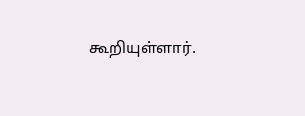கூறியுள்ளார்.